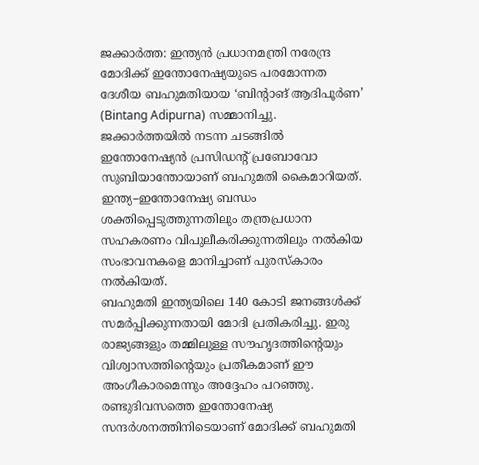ജക്കാർത്ത: ഇന്ത്യൻ പ്രധാനമന്ത്രി നരേന്ദ്ര മോദിക്ക് ഇന്തോനേഷ്യയുടെ പരമോന്നത ദേശീയ ബഹുമതിയായ ‘ബിന്റാങ് ആദിപൂർണ’ (Bintang Adipurna) സമ്മാനിച്ചു. ജക്കാർത്തയിൽ നടന്ന ചടങ്ങിൽ ഇന്തോനേഷ്യൻ പ്രസിഡന്റ് പ്രബോവോ സുബിയാന്തോയാണ് ബഹുമതി കൈമാറിയത്. ഇന്ത്യ–ഇന്തോനേഷ്യ ബന്ധം ശക്തിപ്പെടുത്തുന്നതിലും തന്ത്രപ്രധാന സഹകരണം വിപുലീകരിക്കുന്നതിലും നൽകിയ സംഭാവനകളെ മാനിച്ചാണ് പുരസ്കാരം നൽകിയത്.
ബഹുമതി ഇന്ത്യയിലെ 140 കോടി ജനങ്ങൾക്ക് സമർപ്പിക്കുന്നതായി മോദി പ്രതികരിച്ചു. ഇരു രാജ്യങ്ങളും തമ്മിലുള്ള സൗഹൃദത്തിന്റെയും വിശ്വാസത്തിന്റെയും പ്രതീകമാണ് ഈ അംഗീകാരമെന്നും അദ്ദേഹം പറഞ്ഞു.
രണ്ടുദിവസത്തെ ഇന്തോനേഷ്യ സന്ദർശനത്തിനിടെയാണ് മോദിക്ക് ബഹുമതി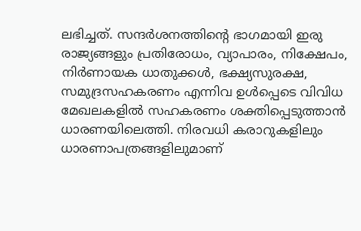ലഭിച്ചത്. സന്ദർശനത്തിന്റെ ഭാഗമായി ഇരു രാജ്യങ്ങളും പ്രതിരോധം, വ്യാപാരം, നിക്ഷേപം, നിർണായക ധാതുക്കൾ, ഭക്ഷ്യസുരക്ഷ, സമുദ്രസഹകരണം എന്നിവ ഉൾപ്പെടെ വിവിധ മേഖലകളിൽ സഹകരണം ശക്തിപ്പെടുത്താൻ ധാരണയിലെത്തി. നിരവധി കരാറുകളിലും ധാരണാപത്രങ്ങളിലുമാണ്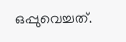ഒപ്പുവെച്ചത്.